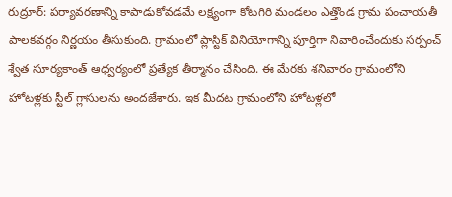రుద్రూర్: పర్యావరణాన్ని కాపాడుకోవడమే లక్ష్యంగా కోటగిరి మండలం ఎత్తొండ గ్రామ పంచాయతీ పాలకవర్గం నిర్ణయం తీసుకుంది. గ్రామంలో ప్లాస్టిక్ వినియోగాన్ని పూర్తిగా నివారించేందుకు సర్పంచ్ శ్వేత సూర్యకాంత్ ఆధ్వర్యంలో ప్రత్యేక తీర్మానం చేసింది. ఈ మేరకు శనివారం గ్రామంలోని హోటళ్లకు స్టీల్ గ్లాసులను అందజేశారు. ఇక మీదట గ్రామంలోని హోటళ్లలో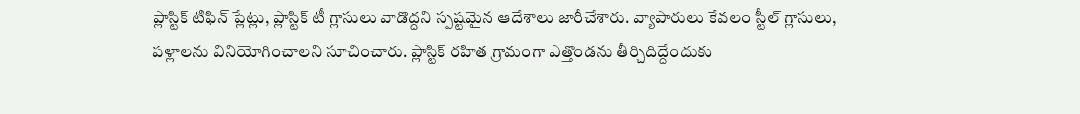ప్లాస్టిక్ టిఫిన్ ప్లేట్లు, ప్లాస్టిక్ టీ గ్లాసులు వాడొద్దని స్పష్టమైన ఆదేశాలు జారీచేశారు. వ్యాపారులు కేవలం స్టీల్ గ్లాసులు, పళ్లాలను వినియోగించాలని సూచించారు. ప్లాస్టిక్ రహిత గ్రామంగా ఎత్తొండను తీర్చిదిద్దేందుకు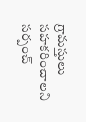గ్రామస్తులు సహకరించాలని సర్పంచ్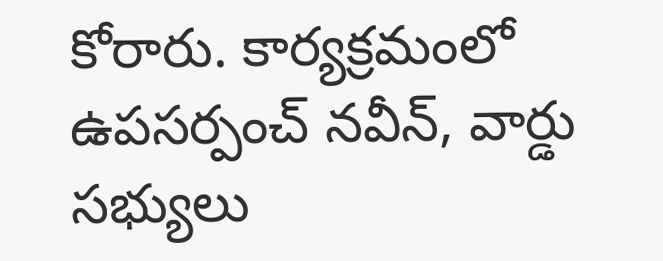కోరారు. కార్యక్రమంలో ఉపసర్పంచ్ నవీన్, వార్డు సభ్యులు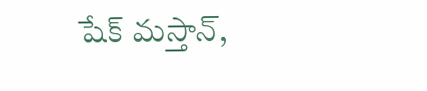షేక్ మస్తాన్,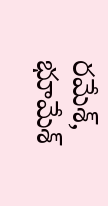రమేశ్, భూమేశ్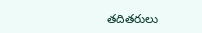తదితరులు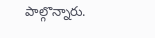పాల్గొన్నారు.